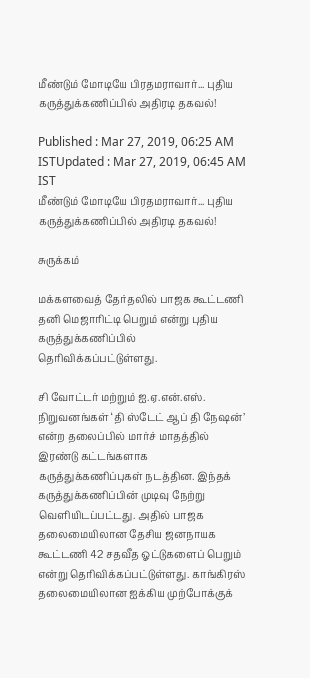மீண்டும் மோடியே பிரதமராவார்... புதிய கருத்துக்கணிப்பில் அதிரடி தகவல்!

Published : Mar 27, 2019, 06:25 AM ISTUpdated : Mar 27, 2019, 06:45 AM IST
மீண்டும் மோடியே பிரதமராவார்... புதிய கருத்துக்கணிப்பில் அதிரடி தகவல்!

சுருக்கம்

மக்களவைத் தேர்தலில் பாஜக கூட்டணி தனி மெஜாரிட்டி பெறும் என்று புதிய கருத்துக்கணிப்பில் தெரிவிக்கப்பட்டுள்ளது.

சி வோட்டர் மற்றும் ஐ.ஏ.என்.எஸ். நிறுவனங்கள் ‘தி ஸ்டேட் ஆப் தி நேஷன்’ என்ற தலைப்பில் மார்ச் மாதத்தில் இரண்டு கட்டங்களாக கருத்துக்கணிப்புகள் நடத்தின. இந்தக் கருத்துக்கணிப்பின் முடிவு நேற்று வெளியிடப்பட்டது. அதில் பாஜக தலைமையிலான தேசிய ஜனநாயக கூட்டணி 42 சதவீத ஓட்டுகளைப் பெறும் என்று தெரிவிக்கப்பட்டுள்ளது. காங்கிரஸ் தலைமையிலான ஐக்கிய முற்போக்குக்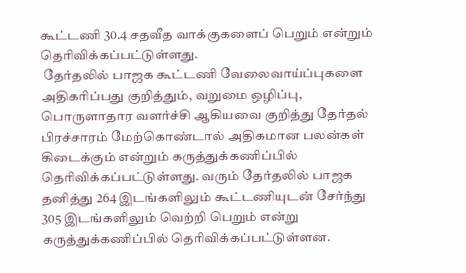கூட்டணி 30.4 சதவீத வாக்குகளைப் பெறும் என்றும் தெரிவிக்கப்பட்டுள்ளது.
 தேர்தலில் பாஜக கூட்டணி வேலைவாய்ப்புகளை அதிகரிப்பது குறித்தும், வறுமை ஒழிப்பு, பொருளாதார வளர்ச்சி ஆகியவை குறித்து தேர்தல் பிரச்சாரம் மேற்கொண்டால் அதிகமான பலன்கள் கிடைக்கும் என்றும் கருத்துக்கணிப்பில் தெரிவிக்கப்பட்டுள்ளது. வரும் தேர்தலில் பாஜக தனித்து 264 இடங்களிலும் கூட்டணியுடன் சேர்ந்து 305 இடங்களிலும் வெற்றி பெறும் என்று கருத்துக்கணிப்பில் தெரிவிக்கப்பட்டுள்ளன.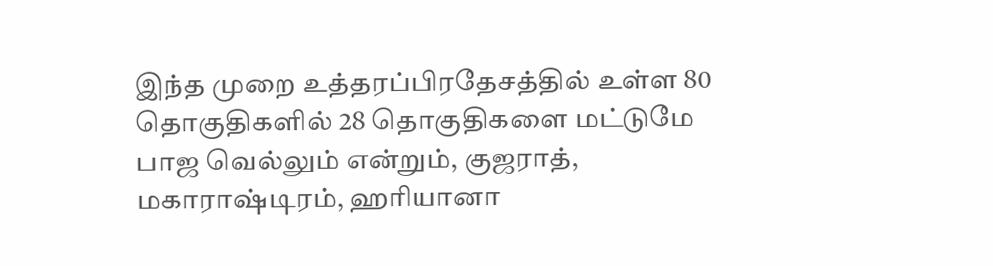இந்த முறை உத்தரப்பிரதேசத்தில் உள்ள 80 தொகுதிகளில் 28 தொகுதிகளை மட்டுமே பாஜ வெல்லும் என்றும், குஜராத், மகாராஷ்டிரம், ஹரியானா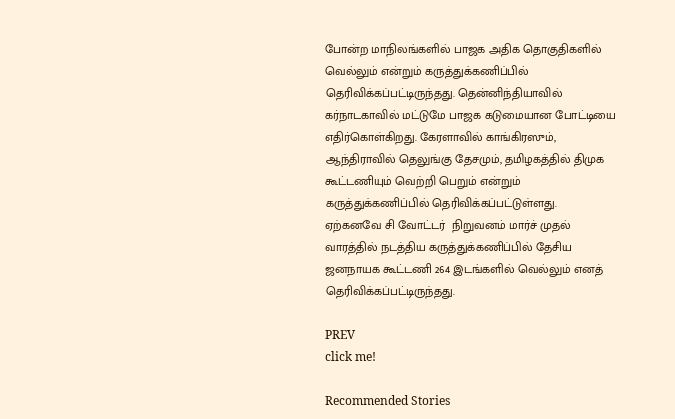போன்ற மாநிலங்களில் பாஜக அதிக தொகுதிகளில் வெல்லும் என்றும் கருத்துக்கணிப்பில் தெரிவிக்கப்பட்டிருந்தது. தென்னிந்தியாவில் கர்நாடகாவில் மட்டுமே பாஜக கடுமையான போட்டியை எதிர்கொள்கிறது. கேரளாவில் காங்கிரஸும், ஆந்திராவில் தெலுங்கு தேசமும், தமிழகத்தில் திமுக கூட்டணியும் வெற்றி பெறும் என்றும் கருத்துக்கணிப்பில் தெரிவிக்கப்பட்டுள்ளது.
ஏற்கனவே சி வோட்டர்  நிறுவனம் மார்ச் முதல் வாரத்தில் நடத்திய கருத்துக்கணிப்பில் தேசிய ஜனநாயக கூட்டணி 264 இடங்களில் வெல்லும் எனத் தெரிவிக்கப்பட்டிருந்தது.

PREV
click me!

Recommended Stories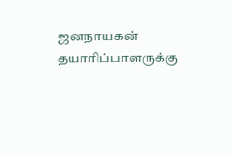ஜனநாயகன் தயாரிப்பாளருக்கு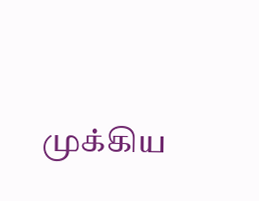முக்கிய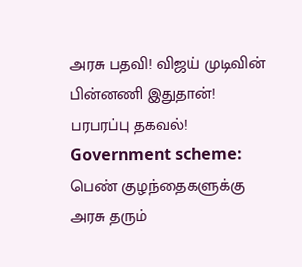அரசு பதவி! விஜய் முடிவின் பின்னணி இதுதான்! பரபரப்பு தகவல்!
Government scheme: பெண் குழந்தைகளுக்கு அரசு தரும்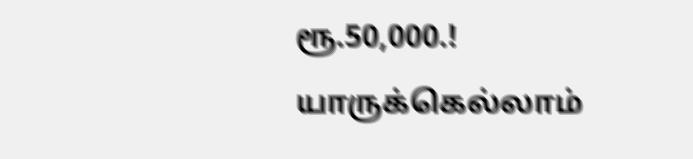ரூ.50,000.! யாருக்கெல்லாம்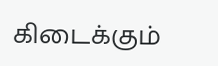கிடைக்கும்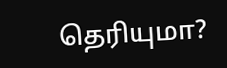தெரியுமா?